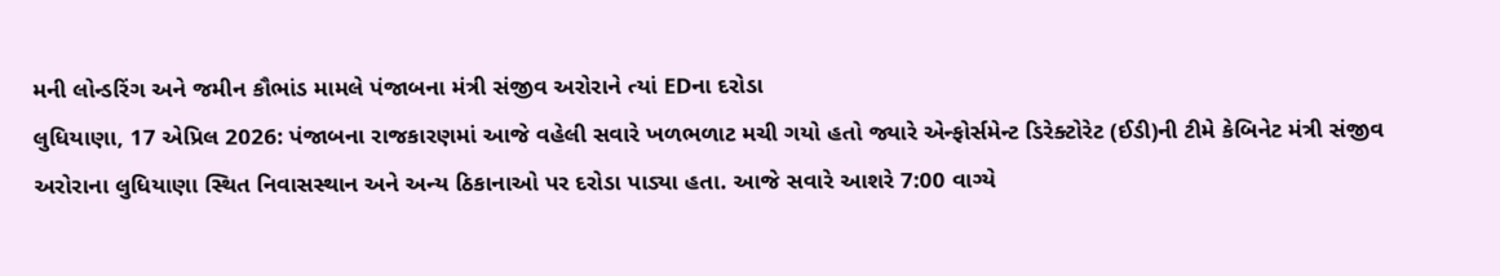મની લોન્ડરિંગ અને જમીન કૌભાંડ મામલે પંજાબના મંત્રી સંજીવ અરોરાને ત્યાં EDના દરોડા
લુધિયાણા, 17 એપ્રિલ 2026: પંજાબના રાજકારણમાં આજે વહેલી સવારે ખળભળાટ મચી ગયો હતો જ્યારે એન્ફોર્સમેન્ટ ડિરેક્ટોરેટ (ઈડી)ની ટીમે કેબિનેટ મંત્રી સંજીવ અરોરાના લુધિયાણા સ્થિત નિવાસસ્થાન અને અન્ય ઠિકાનાઓ પર દરોડા પાડ્યા હતા. આજે સવારે આશરે 7:00 વાગ્યે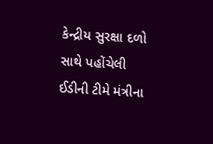કેન્દ્રીય સુરક્ષા દળો સાથે પહોંચેલી ઈડીની ટીમે મંત્રીના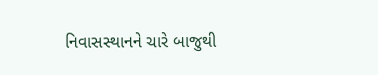નિવાસસ્થાનને ચારે બાજુથી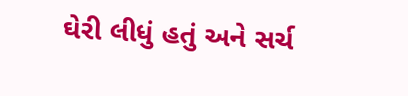ઘેરી લીધું હતું અને સર્ચ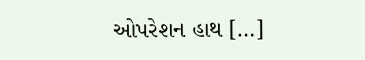ઓપરેશન હાથ […]